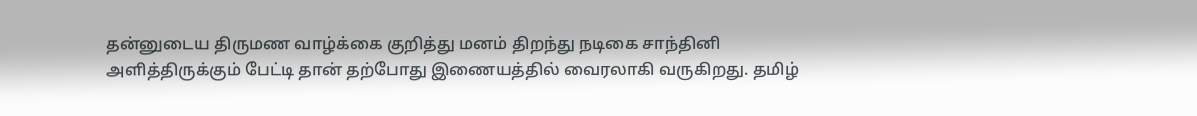தன்னுடைய திருமண வாழ்க்கை குறித்து மனம் திறந்து நடிகை சாந்தினி அளித்திருக்கும் பேட்டி தான் தற்போது இணையத்தில் வைரலாகி வருகிறது. தமிழ்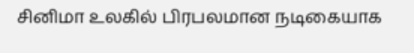சினிமா உலகில் பிரபலமான நடிகையாக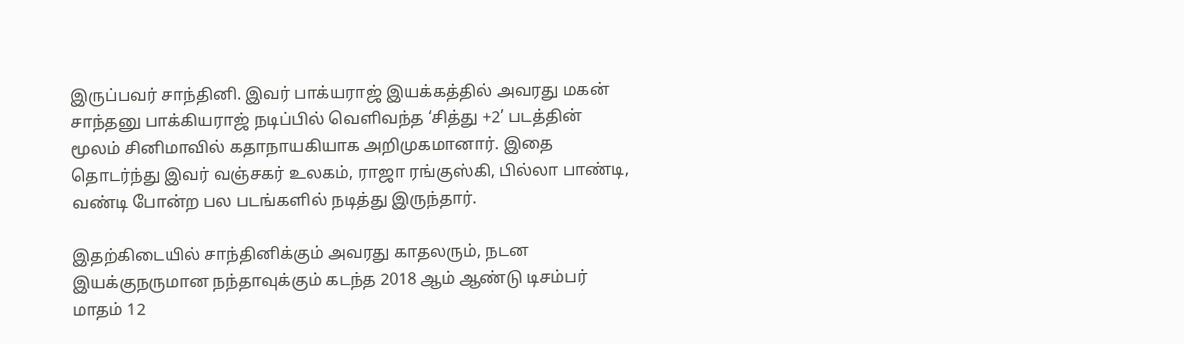இருப்பவர் சாந்தினி. இவர் பாக்யராஜ் இயக்கத்தில் அவரது மகன் சாந்தனு பாக்கியராஜ் நடிப்பில் வெளிவந்த ‘சித்து +2’ படத்தின் மூலம் சினிமாவில் கதாநாயகியாக அறிமுகமானார். இதை தொடர்ந்து இவர் வஞ்சகர் உலகம், ராஜா ரங்குஸ்கி, பில்லா பாண்டி, வண்டி போன்ற பல படங்களில் நடித்து இருந்தார்.

இதற்கிடையில் சாந்தினிக்கும் அவரது காதலரும், நடன இயக்குநருமான நந்தாவுக்கும் கடந்த 2018 ஆம் ஆண்டு டிசம்பர் மாதம் 12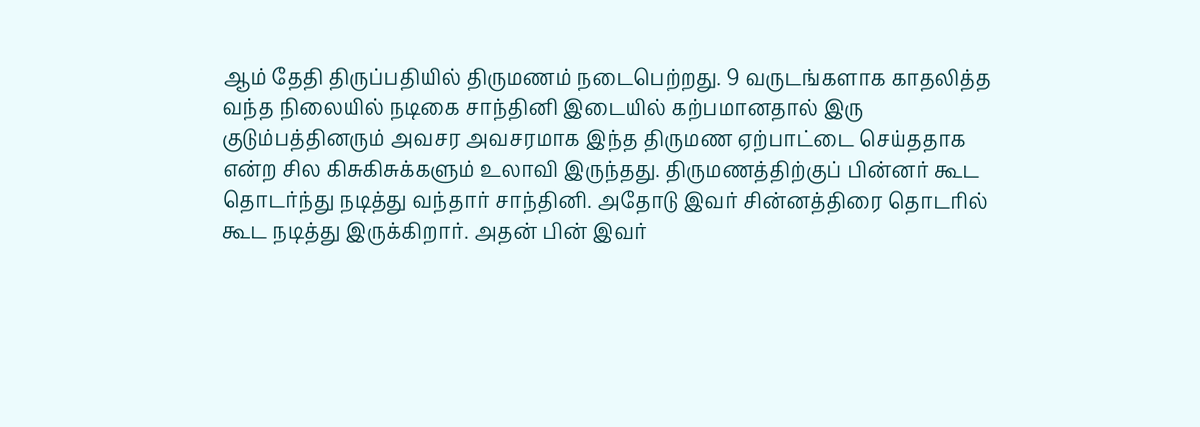ஆம் தேதி திருப்பதியில் திருமணம் நடைபெற்றது. 9 வருடங்களாக காதலித்த வந்த நிலையில் நடிகை சாந்தினி இடையில் கற்பமானதால் இரு குடும்பத்தினரும் அவசர அவசரமாக இந்த திருமண ஏற்பாட்டை செய்ததாக என்ற சில கிசுகிசுக்களும் உலாவி இருந்தது. திருமணத்திற்குப் பின்னர் கூட தொடர்ந்து நடித்து வந்தார் சாந்தினி. அதோடு இவர் சின்னத்திரை தொடரில் கூட நடித்து இருக்கிறார். அதன் பின் இவர்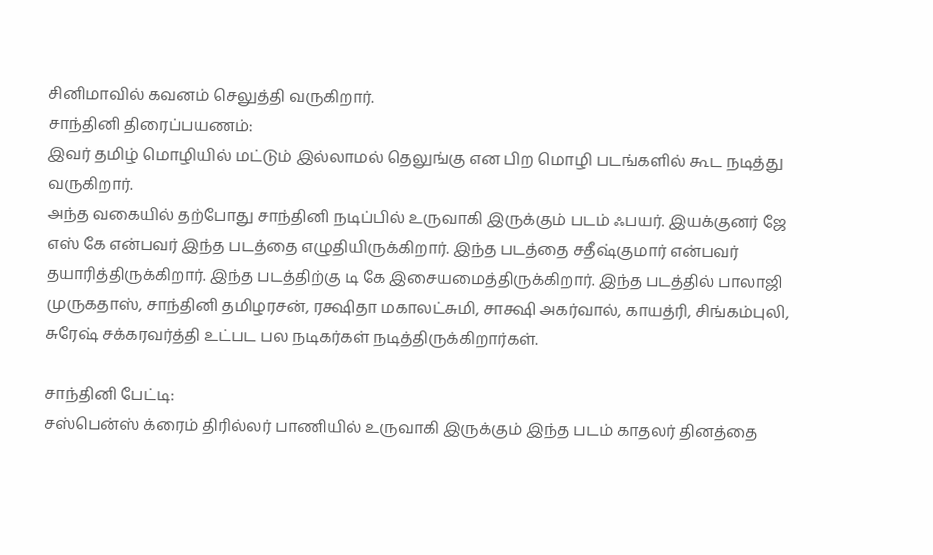சினிமாவில் கவனம் செலுத்தி வருகிறார்.
சாந்தினி திரைப்பயணம்:
இவர் தமிழ் மொழியில் மட்டும் இல்லாமல் தெலுங்கு என பிற மொழி படங்களில் கூட நடித்து வருகிறார்.
அந்த வகையில் தற்போது சாந்தினி நடிப்பில் உருவாகி இருக்கும் படம் ஃபயர். இயக்குனர் ஜே எஸ் கே என்பவர் இந்த படத்தை எழுதியிருக்கிறார். இந்த படத்தை சதீஷ்குமார் என்பவர் தயாரித்திருக்கிறார். இந்த படத்திற்கு டி கே இசையமைத்திருக்கிறார். இந்த படத்தில் பாலாஜி முருகதாஸ், சாந்தினி தமிழரசன், ரக்ஷிதா மகாலட்சுமி, சாக்ஷி அகர்வால், காயத்ரி, சிங்கம்புலி, சுரேஷ் சக்கரவர்த்தி உட்பட பல நடிகர்கள் நடித்திருக்கிறார்கள்.

சாந்தினி பேட்டி:
சஸ்பென்ஸ் க்ரைம் திரில்லர் பாணியில் உருவாகி இருக்கும் இந்த படம் காதலர் தினத்தை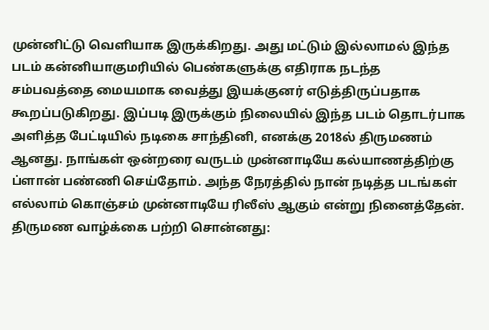முன்னிட்டு வெளியாக இருக்கிறது. அது மட்டும் இல்லாமல் இந்த படம் கன்னியாகுமரியில் பெண்களுக்கு எதிராக நடந்த
சம்பவத்தை மையமாக வைத்து இயக்குனர் எடுத்திருப்பதாக கூறப்படுகிறது. இப்படி இருக்கும் நிலையில் இந்த படம் தொடர்பாக அளித்த பேட்டியில் நடிகை சாந்தினி, எனக்கு 2018ல் திருமணம் ஆனது. நாங்கள் ஒன்றரை வருடம் முன்னாடியே கல்யாணத்திற்கு ப்ளான் பண்ணி செய்தோம். அந்த நேரத்தில் நான் நடித்த படங்கள் எல்லாம் கொஞ்சம் முன்னாடியே ரிலீஸ் ஆகும் என்று நினைத்தேன்.
திருமண வாழ்க்கை பற்றி சொன்னது: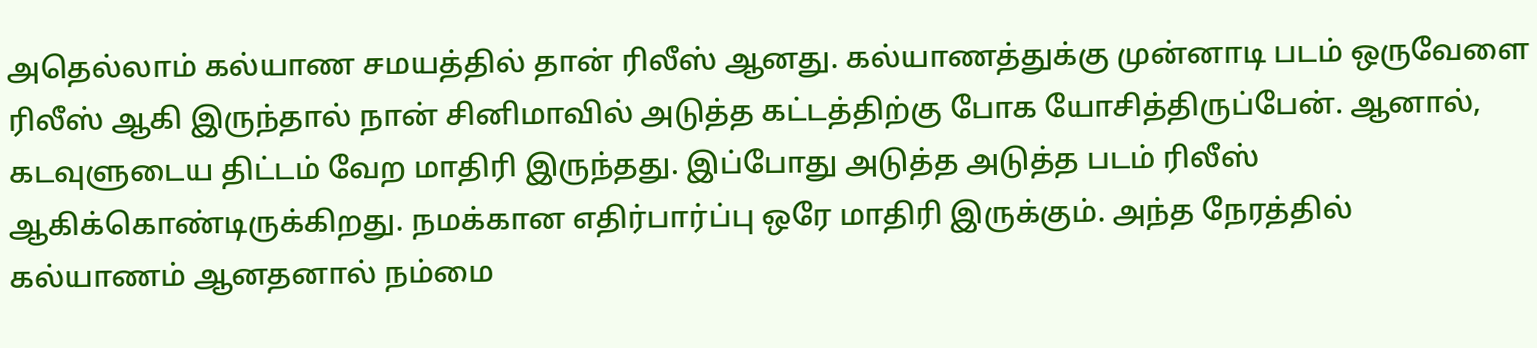அதெல்லாம் கல்யாண சமயத்தில் தான் ரிலீஸ் ஆனது. கல்யாணத்துக்கு முன்னாடி படம் ஒருவேளை ரிலீஸ் ஆகி இருந்தால் நான் சினிமாவில் அடுத்த கட்டத்திற்கு போக யோசித்திருப்பேன். ஆனால், கடவுளுடைய திட்டம் வேற மாதிரி இருந்தது. இப்போது அடுத்த அடுத்த படம் ரிலீஸ் ஆகிக்கொண்டிருக்கிறது. நமக்கான எதிர்பார்ப்பு ஒரே மாதிரி இருக்கும். அந்த நேரத்தில் கல்யாணம் ஆனதனால் நம்மை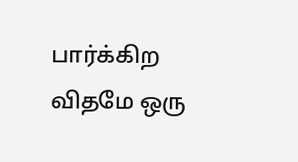பார்க்கிற விதமே ஒரு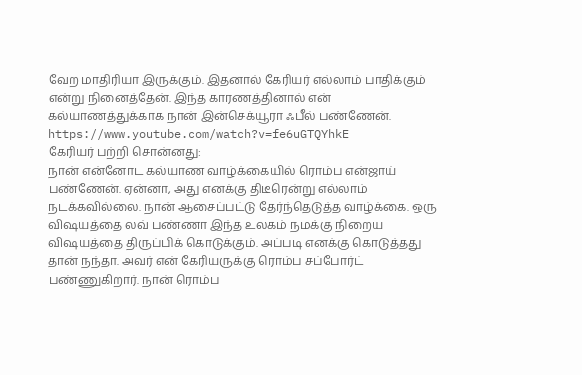வேற மாதிரியா இருக்கும். இதனால் கேரியர் எல்லாம் பாதிக்கும் என்று நினைத்தேன். இந்த காரணத்தினால் என் கல்யாணத்துக்காக நான் இன்செக்யூரா ஃபீல் பண்ணேன்.
https://www.youtube.com/watch?v=fe6uGTQYhkE
கேரியர் பற்றி சொன்னது:
நான் என்னோட கல்யாண வாழ்க்கையில் ரொம்ப என்ஜாய் பண்ணேன். ஏன்னா, அது எனக்கு திடீரென்று எல்லாம் நடக்கவில்லை. நான் ஆசைப்பட்டு தேர்ந்தெடுத்த வாழ்க்கை. ஒரு விஷயத்தை லவ் பண்ணா இந்த உலகம் நமக்கு நிறைய விஷயத்தை திருப்பிக் கொடுக்கும். அப்படி எனக்கு கொடுத்தது தான் நந்தா. அவர் என் கேரியருக்கு ரொம்ப சப்போர்ட் பண்ணுகிறார். நான் ரொம்ப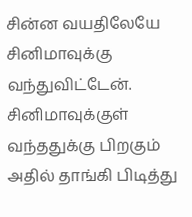சின்ன வயதிலேயே சினிமாவுக்கு வந்துவிட்டேன். சினிமாவுக்குள் வந்ததுக்கு பிறகும் அதில் தாங்கி பிடித்து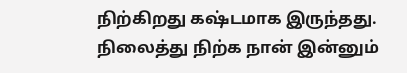நிற்கிறது கஷ்டமாக இருந்தது. நிலைத்து நிற்க நான் இன்னும்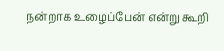நன்றாக உழைப்பேன் என்று கூறி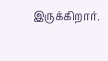இருக்கிறார்.